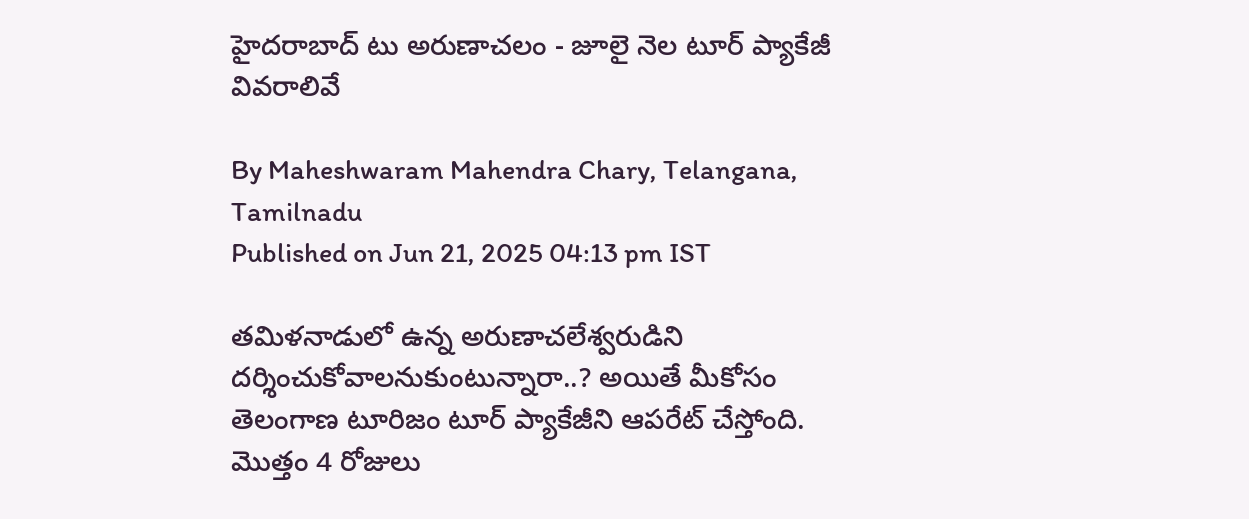హైదరాబాద్ టు అరుణాచలం - జూలై నెల టూర్ ప్యాకేజీ వివరాలివే

By Maheshwaram Mahendra Chary, Telangana, Tamilnadu
Published on Jun 21, 2025 04:13 pm IST

తమిళనాడులో ఉన్న అరుణాచలేశ్వరుడిని దర్శించుకోవాలనుకుంటున్నారా..? అయితే మీకోసం తెలంగాణ టూరిజం టూర్ ప్యాకేజీని ఆపరేట్ చేస్తోంది. మొత్తం 4 రోజులు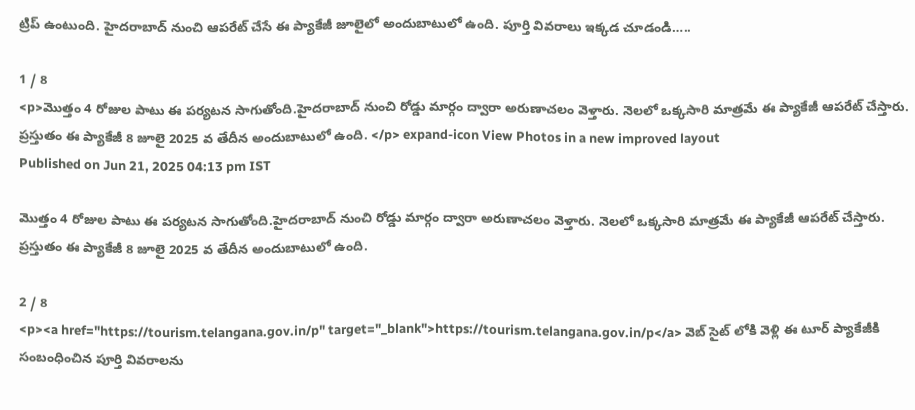ట్రిప్ ఉంటుంది. హైదరాబాద్ నుంచి ఆపరేట్ చేసే ఈ ప్యాకేజీ జూలైలో అందుబాటులో ఉంది. పూర్తి వివరాలు ఇక్కడ చూడండి…..

1 / 8
<p>మొత్తం 4 రోజుల పాటు ఈ పర్యటన సాగుతోంది.హైదరాబాద్ నుంచి రోడ్డు మార్గం ద్వారా అరుణాచలం వెళ్తారు. నెలలో ఒక్కసారి మాత్రమే ఈ ప్యాకేజీ ఆపరేట్ చేస్తారు. ప్రస్తుతం ఈ ప్యాకేజీ 8 జూలై 2025 వ తేదీన అందుబాటులో ఉంది. </p> expand-icon View Photos in a new improved layout
Published on Jun 21, 2025 04:13 pm IST

మొత్తం 4 రోజుల పాటు ఈ పర్యటన సాగుతోంది.హైదరాబాద్ నుంచి రోడ్డు మార్గం ద్వారా అరుణాచలం వెళ్తారు. నెలలో ఒక్కసారి మాత్రమే ఈ ప్యాకేజీ ఆపరేట్ చేస్తారు. ప్రస్తుతం ఈ ప్యాకేజీ 8 జూలై 2025 వ తేదీన అందుబాటులో ఉంది.

2 / 8
<p><a href="https://tourism.telangana.gov.in/p" target="_blank">https://tourism.telangana.gov.in/p</a> వెబ్ సైట్ లోకి వెళ్లి ఈ టూర్ ప్యాకేజీకి సంబంధించిన పూర్తి వివరాలను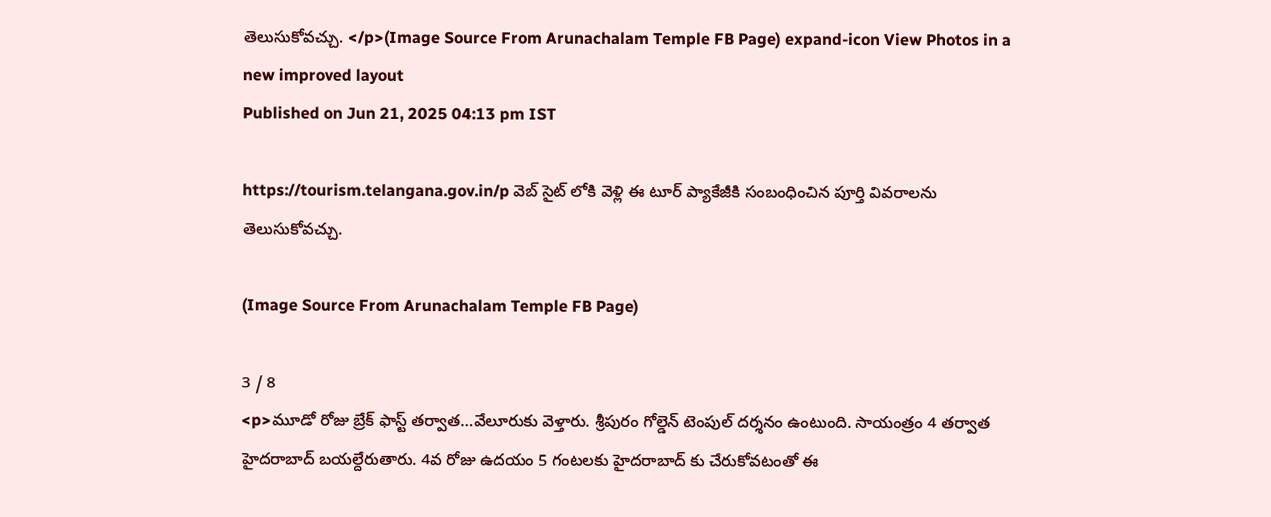తెలుసుకోవచ్చు. </p>(Image Source From Arunachalam Temple FB Page) expand-icon View Photos in a new improved layout
Published on Jun 21, 2025 04:13 pm IST

https://tourism.telangana.gov.in/p వెబ్ సైట్ లోకి వెళ్లి ఈ టూర్ ప్యాకేజీకి సంబంధించిన పూర్తి వివరాలను తెలుసుకోవచ్చు.

(Image Source From Arunachalam Temple FB Page)

3 / 8
<p>మూడో రోజు బ్రేక్ ఫాస్ట్ తర్వాత…వేలూరుకు వెళ్తారు. శ్రీపురం గోల్డెన్ టెంపుల్ దర్శనం ఉంటుంది. సాయంత్రం 4 తర్వాత హైదరాబాద్ బయల్దేరుతారు. 4వ రోజు ఉదయం 5 గంటలకు హైదరాబాద్ కు చేరుకోవటంతో ఈ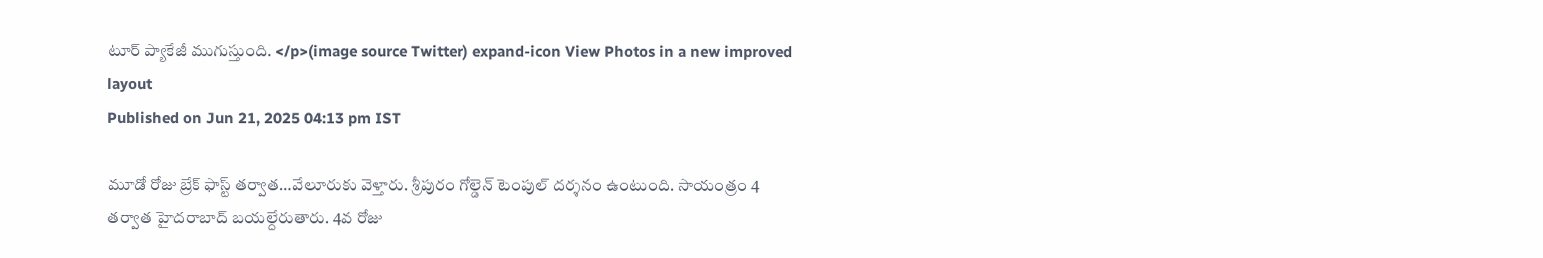టూర్ ప్యాకేజీ ముగుస్తుంది. </p>(image source Twitter) expand-icon View Photos in a new improved layout
Published on Jun 21, 2025 04:13 pm IST

మూడో రోజు బ్రేక్ ఫాస్ట్ తర్వాత…వేలూరుకు వెళ్తారు. శ్రీపురం గోల్డెన్ టెంపుల్ దర్శనం ఉంటుంది. సాయంత్రం 4 తర్వాత హైదరాబాద్ బయల్దేరుతారు. 4వ రోజు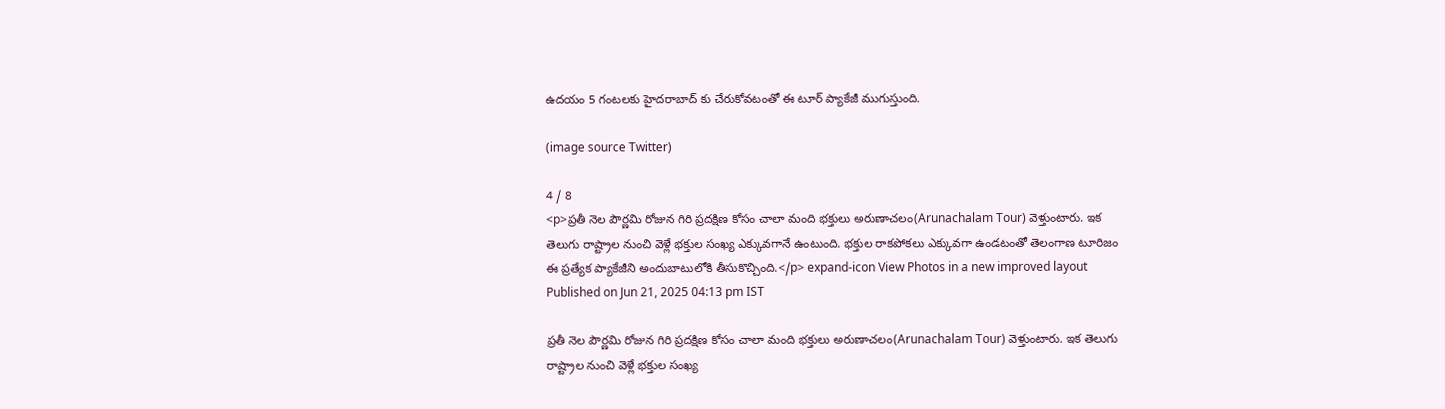ఉదయం 5 గంటలకు హైదరాబాద్ కు చేరుకోవటంతో ఈ టూర్ ప్యాకేజీ ముగుస్తుంది.

(image source Twitter)

4 / 8
<p>ప్రతీ నెల పౌర్ణమి రోజున గిరి ప్రదక్షిణ కోసం చాలా మంది భక్తులు అరుణాచలం(Arunachalam Tour) వెళ్తుంటారు. ఇక తెలుగు రాష్ట్రాల నుంచి వెళ్లే భక్తుల సంఖ్య ఎక్కువగానే ఉంటుంది. భక్తుల రాకపోకలు ఎక్కువగా ఉండటంతో తెలంగాణ టూరిజం ఈ ప్రత్యేక ప్యాకేజీని అందుబాటులోకి తీసుకొచ్చింది.</p> expand-icon View Photos in a new improved layout
Published on Jun 21, 2025 04:13 pm IST

ప్రతీ నెల పౌర్ణమి రోజున గిరి ప్రదక్షిణ కోసం చాలా మంది భక్తులు అరుణాచలం(Arunachalam Tour) వెళ్తుంటారు. ఇక తెలుగు రాష్ట్రాల నుంచి వెళ్లే భక్తుల సంఖ్య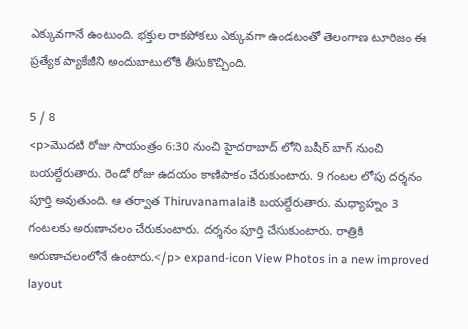ఎక్కువగానే ఉంటుంది. భక్తుల రాకపోకలు ఎక్కువగా ఉండటంతో తెలంగాణ టూరిజం ఈ ప్రత్యేక ప్యాకేజీని అందుబాటులోకి తీసుకొచ్చింది.

5 / 8
<p>మొదటి రోజు సాయంత్రం 6:30 నుంచి హైదరాబాద్ లోని బషీర్ బాగ్ నుంచి బయల్దేరుతారు. రెండో రోజు ఉదయం కాణిపాకం చేరుకుంటారు. 9 గంటల లోపు దర్శనం పూర్తి అవుతుంది. ఆ తర్వాత Thiruvanamalaiకి బయల్దేరుతారు. మధ్యాహ్నం 3 గంటలకు అరుణాచలం చేరుకుంటారు. దర్శనం పూర్తి చేసుకుంటారు. రాత్రికి అరుణాచలంలోనే ఉంటారు.</p> expand-icon View Photos in a new improved layout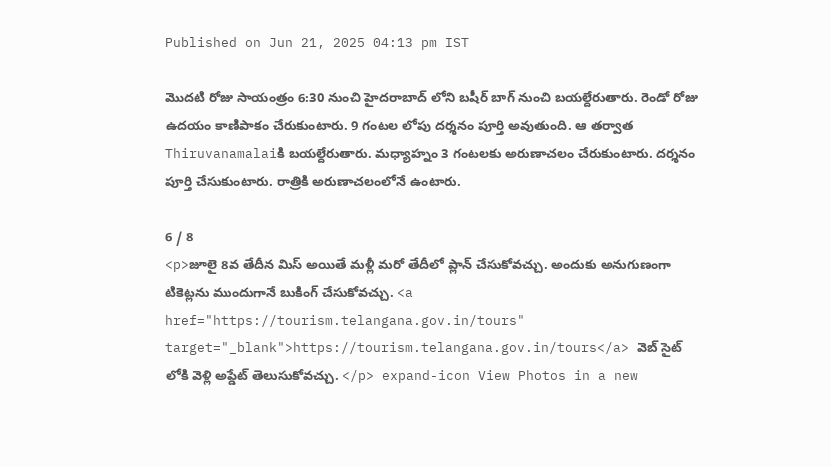Published on Jun 21, 2025 04:13 pm IST

మొదటి రోజు సాయంత్రం 6:30 నుంచి హైదరాబాద్ లోని బషీర్ బాగ్ నుంచి బయల్దేరుతారు. రెండో రోజు ఉదయం కాణిపాకం చేరుకుంటారు. 9 గంటల లోపు దర్శనం పూర్తి అవుతుంది. ఆ తర్వాత Thiruvanamalaiకి బయల్దేరుతారు. మధ్యాహ్నం 3 గంటలకు అరుణాచలం చేరుకుంటారు. దర్శనం పూర్తి చేసుకుంటారు. రాత్రికి అరుణాచలంలోనే ఉంటారు.

6 / 8
<p>జూలై 8వ తేదీన మిస్ అయితే మళ్లీ మరో తేదీలో ప్లాన్ చేసుకోవచ్చు. అందుకు అనుగుణంగా టికెట్లను ముందుగానే బుకింగ్ చేసుకోవచ్చు. <a href="https://tourism.telangana.gov.in/tours" target="_blank">https://tourism.telangana.gov.in/tours</a> వెబ్ సైట్ లోకి వెళ్లి అప్డేట్ తెలుసుకోవచ్చు. </p> expand-icon View Photos in a new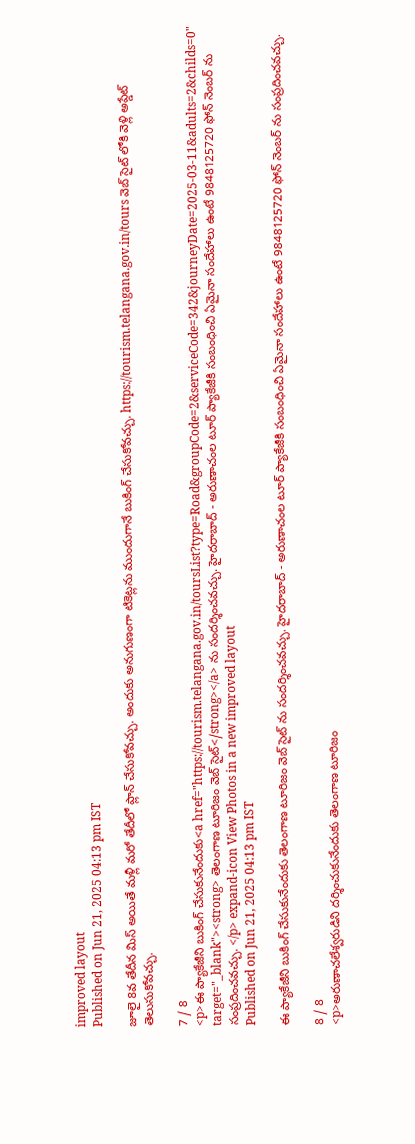improved layout
Published on Jun 21, 2025 04:13 pm IST

జూలై 8వ తేదీన మిస్ అయితే మళ్లీ మరో తేదీలో ప్లాన్ చేసుకోవచ్చు. అందుకు అనుగుణంగా టికెట్లను ముందుగానే బుకింగ్ చేసుకోవచ్చు. https://tourism.telangana.gov.in/tours వెబ్ సైట్ లోకి వెళ్లి అప్డేట్ తెలుసుకోవచ్చు.

7 / 8
<p>ఈ ప్యాకేజీని బుకింగ్ చేసుకునేందుకు<a href="https://tourism.telangana.gov.in/toursList?type=Road&groupCode=2&serviceCode=342&journeyDate=2025-03-11&adults=2&childs=0" target="_blank"><strong> తెలంగాణ టూరిజం వెబ్ సైట్</strong></a> ను సందర్శించవచ్చు. హైదరాబాద్ - అరుణాచంల టూర్ ప్యాకేజీకి సంబంధించి ఏమైనా సందేహాలు ఉంటే 9848125720 ఫోన్ నెంబర్ ను సంప్రదించవచ్చు. </p> expand-icon View Photos in a new improved layout
Published on Jun 21, 2025 04:13 pm IST

ఈ ప్యాకేజీని బుకింగ్ చేసుకునేందుకు తెలంగాణ టూరిజం వెబ్ సైట్ ను సందర్శించవచ్చు. హైదరాబాద్ - అరుణాచంల టూర్ ప్యాకేజీకి సంబంధించి ఏమైనా సందేహాలు ఉంటే 9848125720 ఫోన్ నెంబర్ ను సంప్రదించవచ్చు.

8 / 8
<p>అరుణాచలేశ్వరుడిని దర్శించుకునేందుకు తెలంగాణ టూరిజం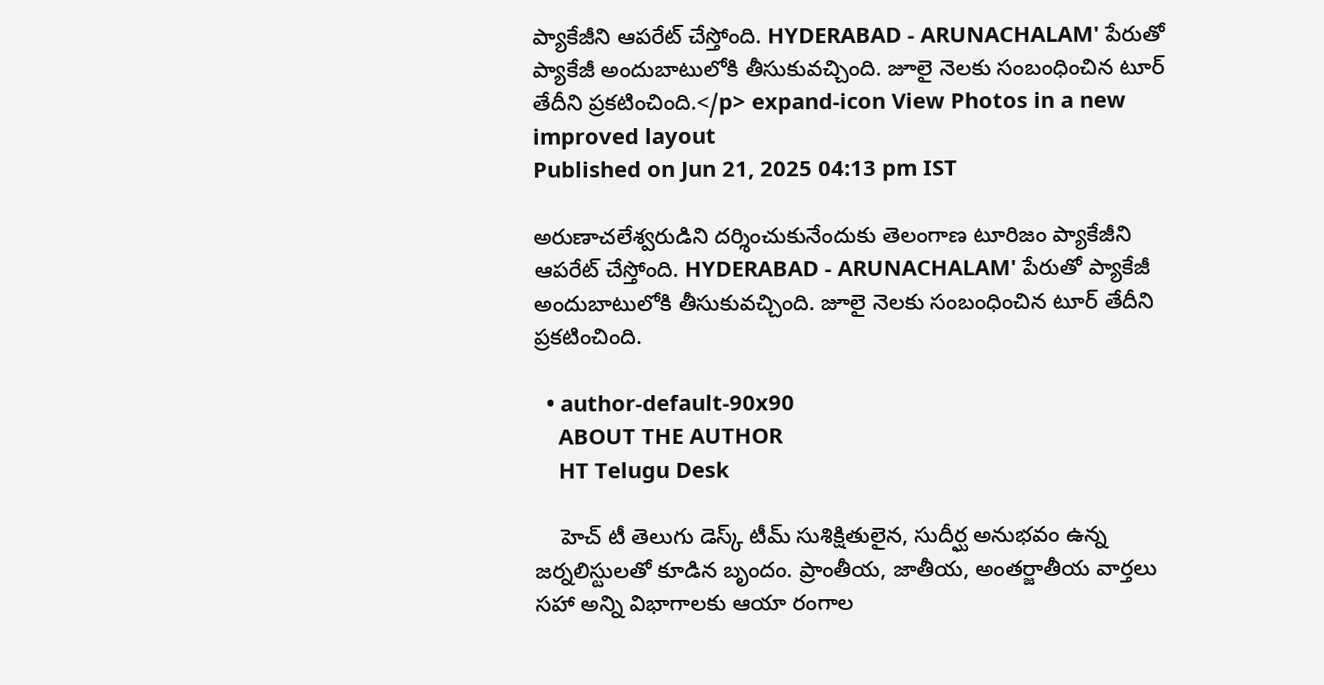ప్యాకేజీని ఆపరేట్ చేస్తోంది. HYDERABAD - ARUNACHALAM' పేరుతో ప్యాకేజీ అందుబాటులోకి తీసుకువచ్చింది. జూలై నెలకు సంబంధించిన టూర్ తేదీని ప్రకటించింది.</p> expand-icon View Photos in a new improved layout
Published on Jun 21, 2025 04:13 pm IST

అరుణాచలేశ్వరుడిని దర్శించుకునేందుకు తెలంగాణ టూరిజం ప్యాకేజీని ఆపరేట్ చేస్తోంది. HYDERABAD - ARUNACHALAM' పేరుతో ప్యాకేజీ అందుబాటులోకి తీసుకువచ్చింది. జూలై నెలకు సంబంధించిన టూర్ తేదీని ప్రకటించింది.

  • author-default-90x90
    ABOUT THE AUTHOR
    HT Telugu Desk

    హెచ్ టీ తెలుగు డెస్క్ టీమ్ సుశిక్షితులైన, సుదీర్ఘ అనుభవం ఉన్న జర్నలిస్టులతో కూడిన బృందం. ప్రాంతీయ, జాతీయ, అంతర్జాతీయ వార్తలు సహా అన్ని విభాగాలకు ఆయా రంగాల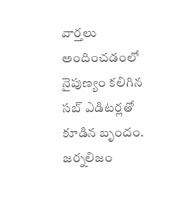వార్తలు అందించడంలో నైపుణ్యం కలిగిన సబ్ ఎడిటర్లతో కూడిన బృందం. జర్నలిజం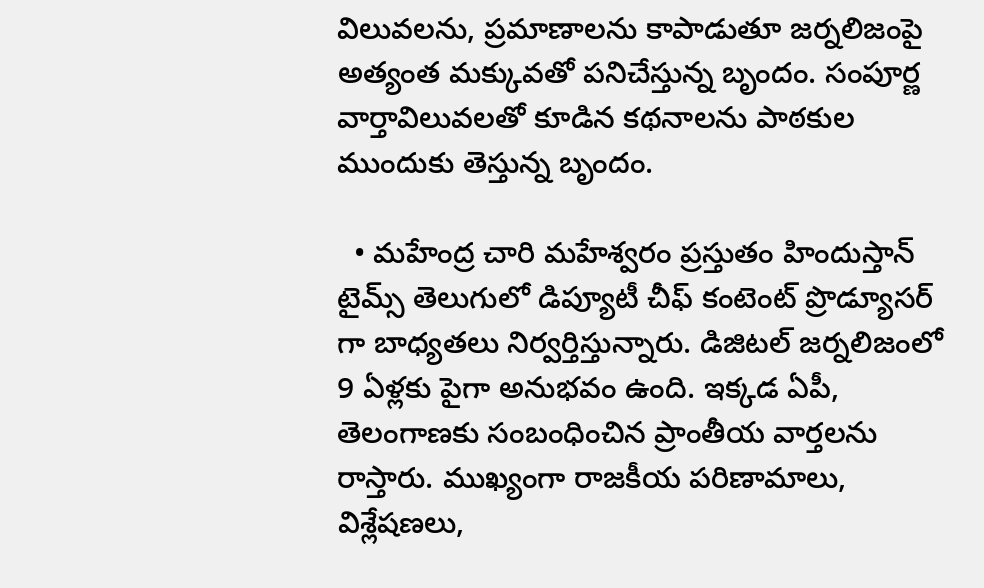విలువలను, ప్రమాణాలను కాపాడుతూ జర్నలిజంపై అత్యంత మక్కువతో పనిచేస్తున్న బృందం. సంపూర్ణ వార్తావిలువలతో కూడిన కథనాలను పాఠకుల ముందుకు తెస్తున్న బృందం.

  • మహేంద్ర చారి మహేశ్వరం ప్రస్తుతం హిందుస్తాన్ టైమ్స్ తెలుగులో డిప్యూటీ చీఫ్ కంటెంట్ ప్రొడ్యూసర్ గా బాధ్యతలు నిర్వర్తిస్తున్నారు. డిజిటల్ జర్నలిజంలో 9 ఏళ్లకు పైగా అనుభవం ఉంది. ఇక్కడ ఏపీ, తెలంగాణకు సంబంధించిన ప్రాంతీయ వార్తలను రాస్తారు. ముఖ్యంగా రాజకీయ పరిణామాలు, విశ్లేషణలు,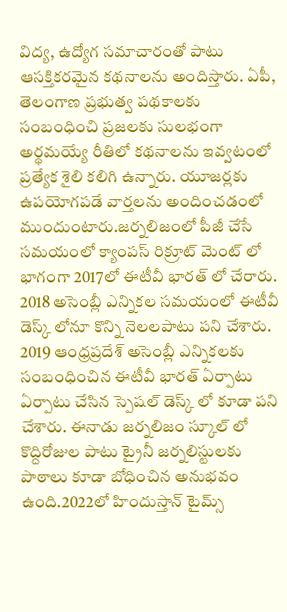విద్య, ఉద్యోగ సమాచారంతో పాటు ఆసక్తికరమైన కథనాలను అందిస్తారు. ఏపీ, తెలంగాణ ప్రభుత్వ పథకాలకు సంబంధించి ప్రజలకు సులభంగా అర్థమయ్యే రీతిలో కథనాలను ఇవ్వటంలో ప్రత్యేక శైలి కలిగి ఉన్నారు. యూజర్లకు ఉపయోగపడే వార్తలను అందించడంలో ముందుంటారు.జర్నలిజంలో పీజీ చేసే సమయంలో క్యాంపస్ రిక్రూట్ మెంట్ లో భాగంగా 2017లో ఈటీవీ భారత్ లో చేరారు. 2018 అసెంబ్లీ ఎన్నికల సమయంలో ఈటీవీ డెస్క్ లోనూ కొన్ని నెలలపాటు పని చేశారు. 2019 ఆంధ్రప్రదేశ్ అసెంబ్లీ ఎన్నికలకు సంబంధించిన ఈటీవీ భారత్ ఏర్పాటు ఏర్పాటు చేసిన స్పెషల్ డెస్క్ లో కూడా పని చేశారు. ఈనాడు జర్నలిజం స్కూల్ లో కొద్దిరోజుల పాటు ట్రైనీ జర్నలిస్టులకు పాఠాలు కూడా బోధించిన అనుభవం ఉంది.2022లో హిందుస్తాన్ టైమ్స్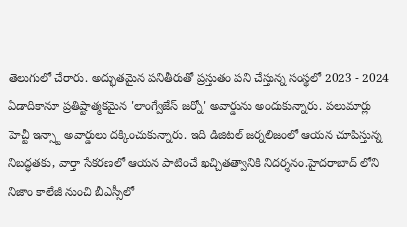తెలుగులో చేరారు. అద్భుతమైన పనితీరుతో ప్రస్తుతం పని చేస్తున్న సంస్థలో 2023 - 2024 ఏడాదికానూ ప్రతిష్టాత్మకమైన 'లాంగ్వేజేస్ జర్నో' అవార్డును అందుకున్నారు. పలుమార్లు హెచ్టీ ఇన్స్టా అవార్డులు దక్కించుకున్నారు. ఇది డిజిటల్ జర్నలిజంలో ఆయన చూపిస్తున్న నిబద్ధతకు, వార్తా సేకరణలో ఆయన పాటించే ఖచ్చితత్వానికి నిదర్శనం.హైదరాబాద్ లోని నిజాం కాలేజీ నుంచి బీఎస్సీలో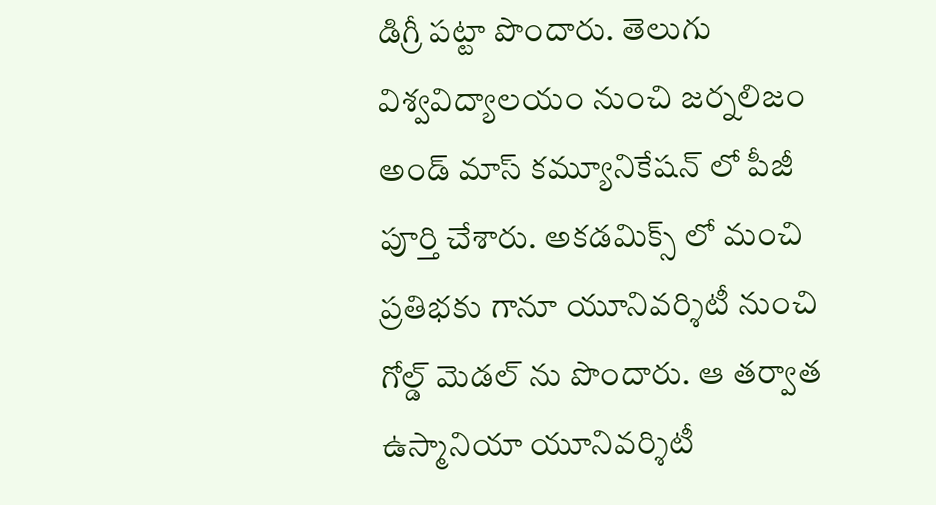డిగ్రీ పట్టా పొందారు. తెలుగు విశ్వవిద్యాలయం నుంచి జర్నలిజం అండ్ మాస్ కమ్యూనికేషన్ లో పీజీ పూర్తి చేశారు. అకడమిక్స్ లో మంచి ప్రతిభకు గానూ యూనివర్శిటీ నుంచి గోల్డ్ మెడల్ ను పొందారు. ఆ తర్వాత ఉస్మానియా యూనివర్శిటీ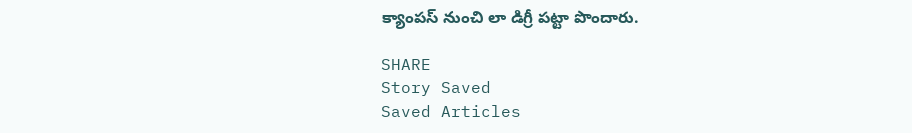క్యాంపస్ నుంచి లా డిగ్రీ పట్టా పొందారు.

SHARE
Story Saved
Saved Articles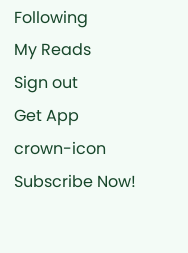Following
My Reads
Sign out
Get App
crown-icon
Subscribe Now!